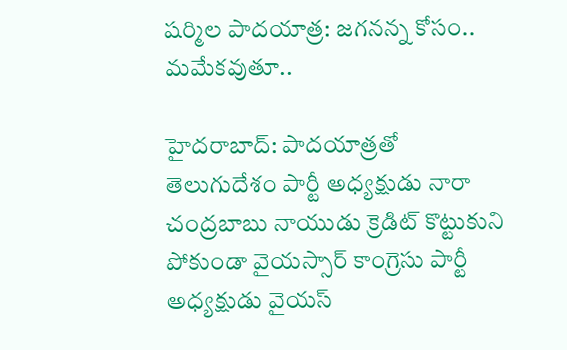షర్మిల పాదయాత్ర: జగనన్న కోసం.. మమేకవుతూ..

హైదరాబాద్: పాదయాత్రతో తెలుగుదేశం పార్టీ అధ్యక్షుడు నారా చంద్రబాబు నాయుడు క్రెడిట్ కొట్టుకుని పోకుండా వైయస్సార్ కాంగ్రెసు పార్టీ అధ్యక్షుడు వైయస్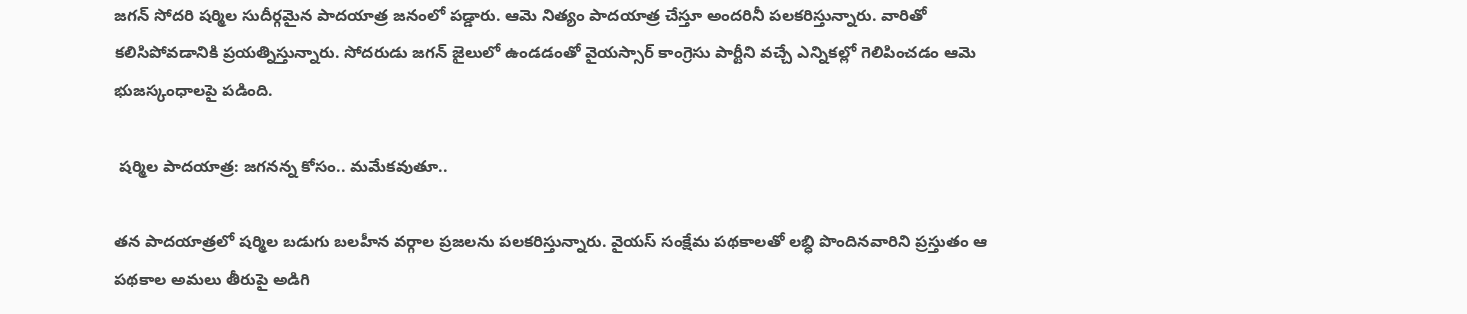జగన్ సోదరి షర్మిల సుదీర్గమైన పాదయాత్ర జనంలో పడ్డారు. ఆమె నిత్యం పాదయాత్ర చేస్తూ అందరినీ పలకరిస్తున్నారు. వారితో కలిసిపోవడానికి ప్రయత్నిస్తున్నారు. సోదరుడు జగన్ జైలులో ఉండడంతో వైయస్సార్ కాంగ్రెసు పార్టీని వచ్చే ఎన్నికల్లో గెలిపించడం ఆమె భుజస్కంధాలపై పడింది.

 షర్మిల పాదయాత్ర: జగనన్న కోసం.. మమేకవుతూ..

తన పాదయాత్రలో షర్మిల బడుగు బలహీన వర్గాల ప్రజలను పలకరిస్తున్నారు. వైయస్ సంక్షేమ పథకాలతో లబ్ధి పొందినవారిని ప్రస్తుతం ఆ పథకాల అమలు తీరుపై అడిగి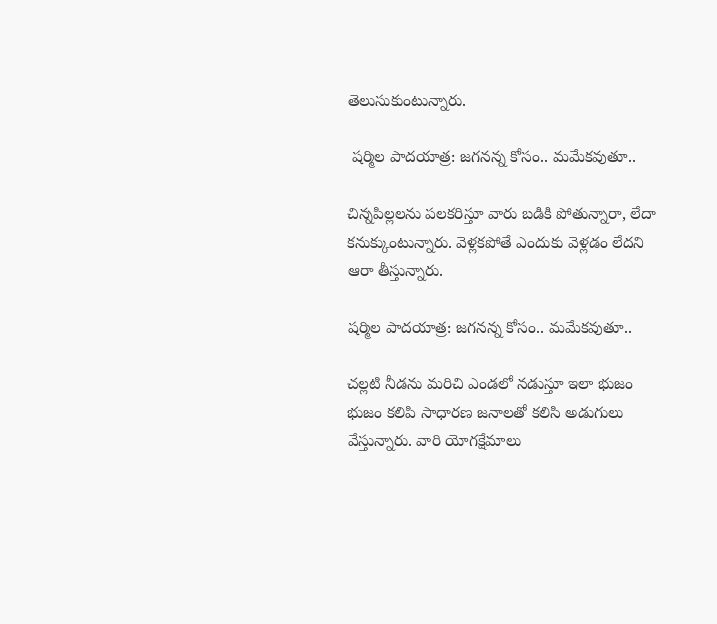తెలుసుకుంటున్నారు.

 షర్మిల పాదయాత్ర: జగనన్న కోసం.. మమేకవుతూ..

చిన్నపిల్లలను పలకరిస్తూ వారు బడికి పోతున్నారా, లేదా కనుక్కుంటున్నారు. వెళ్లకపోతే ఎందుకు వెళ్లడం లేదని ఆరా తీస్తున్నారు.

షర్మిల పాదయాత్ర: జగనన్న కోసం.. మమేకవుతూ..

చల్లటి నీడను మరిచి ఎండలో నడుస్తూ ఇలా భుజం భుజం కలిపి సాధారణ జనాలతో కలిసి అడుగులు వేస్తున్నారు. వారి యోగక్షేమాలు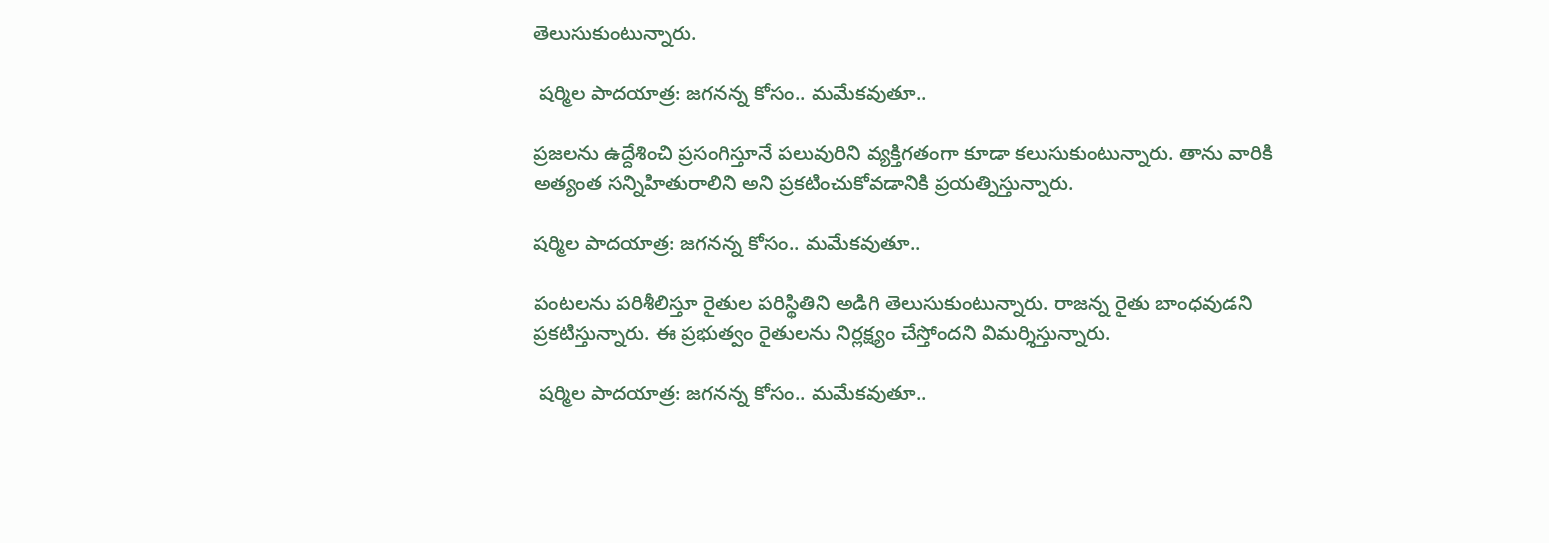తెలుసుకుంటున్నారు.

 షర్మిల పాదయాత్ర: జగనన్న కోసం.. మమేకవుతూ..

ప్రజలను ఉద్దేశించి ప్రసంగిస్తూనే పలువురిని వ్యక్తిగతంగా కూడా కలుసుకుంటున్నారు. తాను వారికి అత్యంత సన్నిహితురాలిని అని ప్రకటించుకోవడానికి ప్రయత్నిస్తున్నారు.

షర్మిల పాదయాత్ర: జగనన్న కోసం.. మమేకవుతూ..

పంటలను పరిశీలిస్తూ రైతుల పరిస్థితిని అడిగి తెలుసుకుంటున్నారు. రాజన్న రైతు బాంధవుడని ప్రకటిస్తున్నారు. ఈ ప్రభుత్వం రైతులను నిర్లక్ష్యం చేస్తోందని విమర్శిస్తున్నారు.

 షర్మిల పాదయాత్ర: జగనన్న కోసం.. మమేకవుతూ..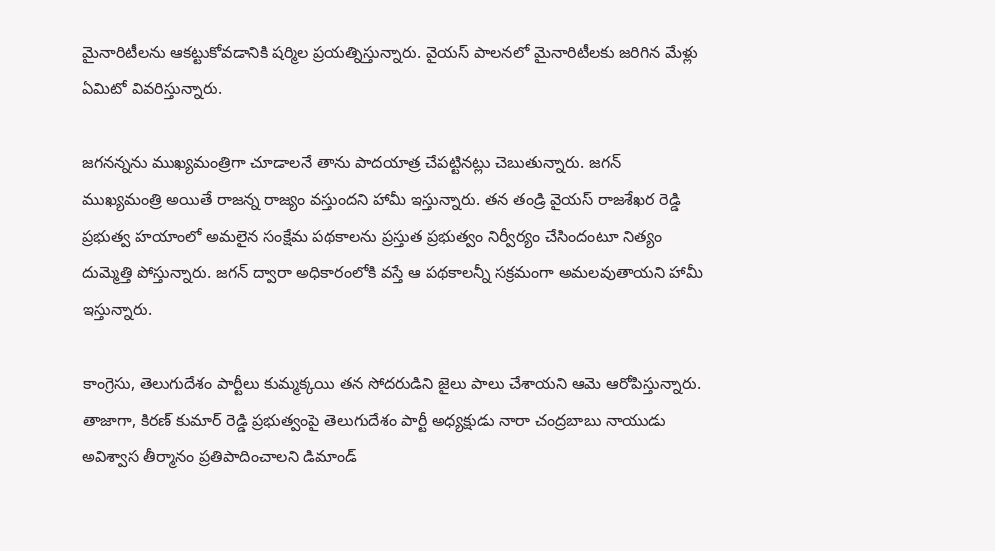మైనారిటీలను ఆకట్టుకోవడానికి షర్మిల ప్రయత్నిస్తున్నారు. వైయస్ పాలనలో మైనారిటీలకు జరిగిన మేళ్లు ఏమిటో వివరిస్తున్నారు.

జగనన్నను ముఖ్యమంత్రిగా చూడాలనే తాను పాదయాత్ర చేపట్టినట్లు చెబుతున్నారు. జగన్ ముఖ్యమంత్రి అయితే రాజన్న రాజ్యం వస్తుందని హామీ ఇస్తున్నారు. తన తండ్రి వైయస్ రాజశేఖర రెడ్డి ప్రభుత్వ హయాంలో అమలైన సంక్షేమ పథకాలను ప్రస్తుత ప్రభుత్వం నిర్వీర్యం చేసిందంటూ నిత్యం దుమ్మెత్తి పోస్తున్నారు. జగన్ ద్వారా అధికారంలోకి వస్తే ఆ పథకాలన్నీ సక్రమంగా అమలవుతాయని హామీ ఇస్తున్నారు.

కాంగ్రెసు, తెలుగుదేశం పార్టీలు కుమ్మక్కయి తన సోదరుడిని జైలు పాలు చేశాయని ఆమె ఆరోపిస్తున్నారు. తాజాగా, కిరణ్ కుమార్ రెడ్డి ప్రభుత్వంపై తెలుగుదేశం పార్టీ అధ్యక్షుడు నారా చంద్రబాబు నాయుడు అవిశ్వాస తీర్మానం ప్రతిపాదించాలని డిమాండ్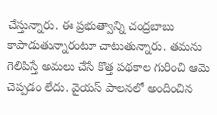చేస్తున్నారు. ఈ ప్రభుత్వాన్ని చంద్రబాబు కాపాడుతున్నారంటూ చాటుతున్నారు. తమను గెలిపిస్తే అమలు చేసే కొత్త పథకాల గురించి ఆమె చెప్పడం లేదు. వైయస్ పాలనలో అందించిన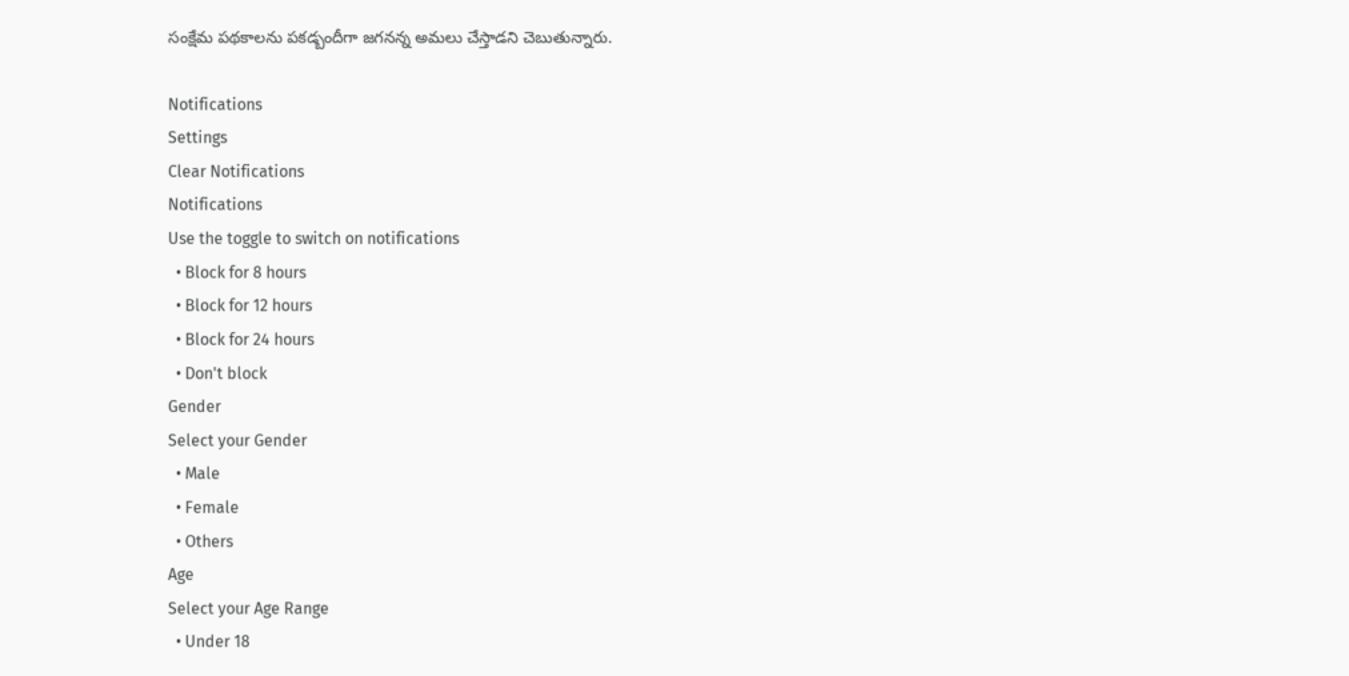సంక్షేమ పథకాలను పకడ్బందీగా జగనన్న అమలు చేస్తాడని చెబుతున్నారు.

Notifications
Settings
Clear Notifications
Notifications
Use the toggle to switch on notifications
  • Block for 8 hours
  • Block for 12 hours
  • Block for 24 hours
  • Don't block
Gender
Select your Gender
  • Male
  • Female
  • Others
Age
Select your Age Range
  • Under 18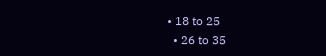• 18 to 25
  • 26 to 35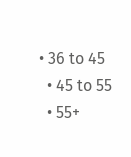• 36 to 45
  • 45 to 55
  • 55+